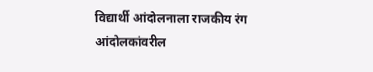विद्यार्थी आंदोलनाला राजकीय रंग
आंदोलकांवरील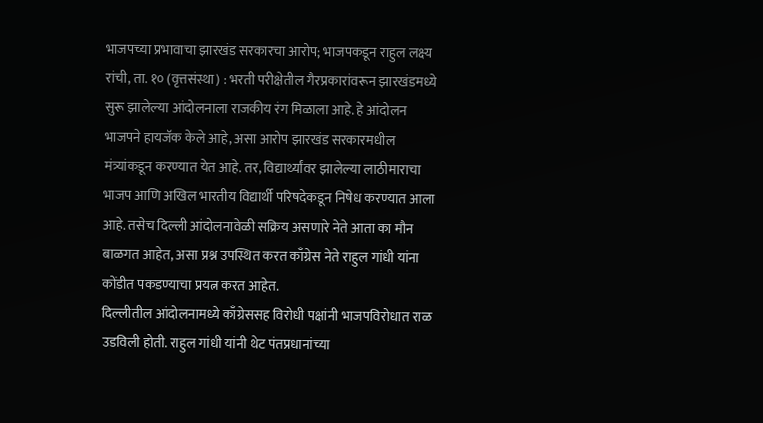भाजपच्या प्रभावाचा झारखंड सरकारचा आरोप; भाजपकडून राहुल लक्ष्य
रांची, ता. १० (वृत्तसंस्था) : भरती परीक्षेतील गैरप्रकारांवरून झारखंडमध्ये सुरू झालेल्या आंदोलनाला राजकीय रंग मिळाला आहे. हे आंदोलन भाजपने हायजॅक केले आहे, असा आरोप झारखंड सरकारमधील मंत्र्यांकडून करण्यात येत आहे. तर, विद्यार्थ्यांवर झालेल्या लाठीमाराचा भाजप आणि अखिल भारतीय विद्यार्थी परिषदेकडून निषेध करण्यात आला आहे. तसेच दिल्ली आंदोलनावेळी सक्रिय असणारे नेते आता का मौन बाळगत आहेत, असा प्रश्न उपस्थित करत काँग्रेस नेते राहुल गांधी यांना कोंडीत पकडण्याचा प्रयत्न करत आहेत.
दिल्लीतील आंदोलनामध्ये काँग्रेससह विरोधी पक्षांनी भाजपविरोधात राळ उडविली होती. राहुल गांधी यांनी थेट पंतप्रधानांच्या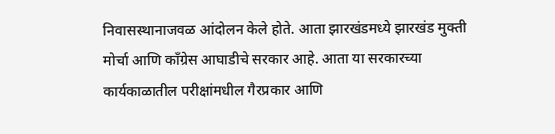निवासस्थानाजवळ आंदोलन केले होते. आता झारखंडमध्ये झारखंड मुक्ती मोर्चा आणि काँग्रेस आघाडीचे सरकार आहे. आता या सरकारच्या कार्यकाळातील परीक्षांमधील गैरप्रकार आणि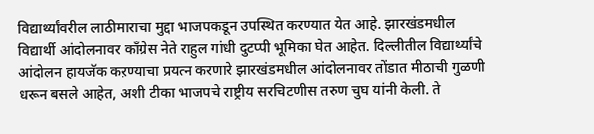विद्यार्थ्यांवरील लाठीमाराचा मुद्दा भाजपकडून उपस्थित करण्यात येत आहे. झारखंडमधील विद्यार्थी आंदोलनावर काँग्रेस नेते राहुल गांधी दुटप्पी भूमिका घेत आहेत. दिल्लीतील विद्यार्थ्यांचे आंदोलन हायजॅक कऱण्याचा प्रयत्न करणारे झारखंडमधील आंदोलनावर तोंडात मीठाची गुळणी धरून बसले आहेत, अशी टीका भाजपचे राष्ट्रीय सरचिटणीस तरुण चुघ यांनी केली. ते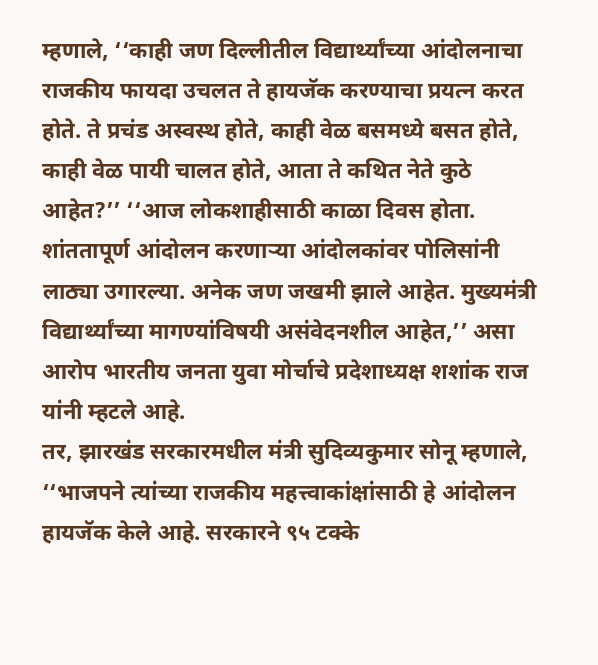म्हणाले, ‘‘काही जण दिल्लीतील विद्यार्थ्यांच्या आंदोलनाचा राजकीय फायदा उचलत ते हायजॅक करण्याचा प्रयत्न करत होते. ते प्रचंड अस्वस्थ होते, काही वेळ बसमध्ये बसत होते, काही वेळ पायी चालत होते, आता ते कथित नेते कुठे आहेत?’’ ‘‘आज लोकशाहीसाठी काळा दिवस होता. शांततापूर्ण आंदोलन करणाऱ्या आंदोलकांवर पोलिसांनी लाठ्या उगारल्या. अनेक जण जखमी झाले आहेत. मुख्यमंत्री विद्यार्थ्यांच्या मागण्यांविषयी असंवेदनशील आहेत,’’ असा आरोप भारतीय जनता युवा मोर्चाचे प्रदेशाध्यक्ष शशांक राज यांनी म्हटले आहे.
तर, झारखंड सरकारमधील मंत्री सुदिव्यकुमार सोनू म्हणाले, ‘‘भाजपने त्यांच्या राजकीय महत्त्वाकांक्षांसाठी हे आंदोलन हायजॅक केले आहे. सरकारने ९५ टक्के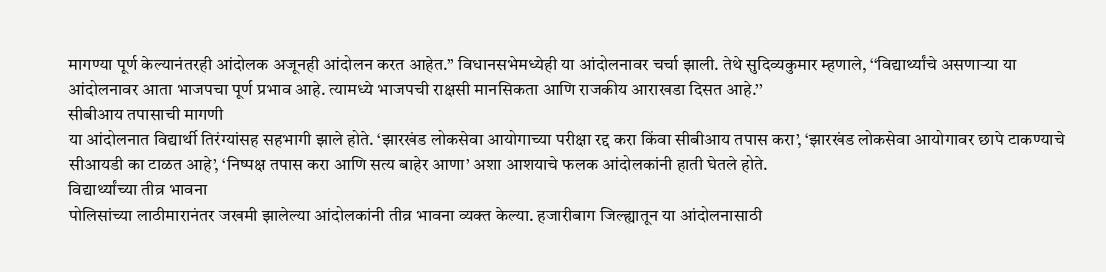मागण्या पूर्ण केल्यानंतरही आंदोलक अजूनही आंदोलन करत आहेत.’’ विधानसभेमध्येही या आंदोलनावर चर्चा झाली. तेथे सुदिव्यकुमार म्हणाले, ‘‘विद्यार्थ्यांचे असणाऱ्या या आंदोलनावर आता भाजपचा पूर्ण प्रभाव आहे. त्यामध्ये भाजपची राक्षसी मानसिकता आणि राजकीय आराखडा दिसत आहे.’’
सीबीआय तपासाची मागणी
या आंदोलनात विद्यार्थी तिरंग्यांसह सहभागी झाले होते. ‘झारखंड लोकसेवा आयोगाच्या परीक्षा रद्द करा किंवा सीबीआय तपास करा’, ‘झारखंड लोकसेवा आयोगावर छापे टाकण्याचे सीआयडी का टाळत आहे’, ‘निष्पक्ष तपास करा आणि सत्य बाहेर आणा’ अशा आशयाचे फलक आंदोलकांनी हाती घेतले होते.
विद्यार्थ्यांच्या तीव्र भावना
पोलिसांच्या लाठीमारानंतर जखमी झालेल्या आंदोलकांनी तीव्र भावना व्यक्त केल्या. हजारीबाग जिल्ह्यातून या आंदोलनासाठी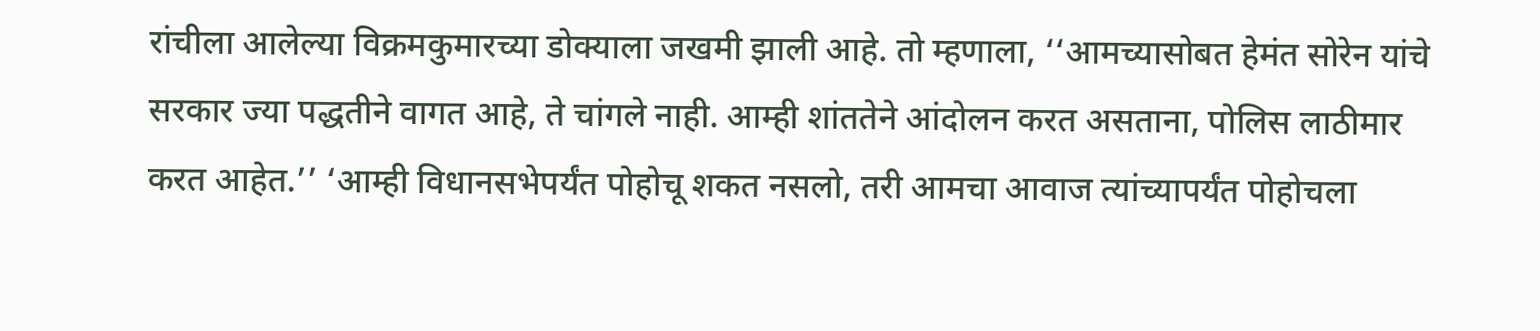रांचीला आलेल्या विक्रमकुमारच्या डोक्याला जखमी झाली आहे. तो म्हणाला, ‘‘आमच्यासोबत हेमंत सोरेन यांचे सरकार ज्या पद्धतीने वागत आहे, ते चांगले नाही. आम्ही शांततेने आंदोलन करत असताना, पोलिस लाठीमार करत आहेत.’’ ‘आम्ही विधानसभेपर्यंत पोहोचू शकत नसलो, तरी आमचा आवाज त्यांच्यापर्यंत पोहोचला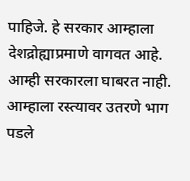पाहिजे. हे सरकार आम्हाला देशद्रोह्याप्रमाणे वागवत आहे. आम्ही सरकारला घाबरत नाही. आम्हाला रस्त्यावर उतरणे भाग पडले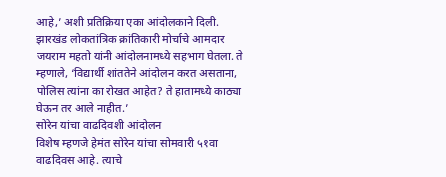आहे,’ अशी प्रतिक्रिया एका आंदोलकाने दिली. झारखंड लोकतांत्रिक क्रांतिकारी मोर्चाचे आमदार जयराम महतो यांनी आंदोलनामध्ये सहभाग घेतला. ते म्हणाले, ‘विद्यार्थी शांततेने आंदोलन करत असताना, पोलिस त्यांना का रोखत आहेत? ते हातामध्ये काठ्या घेऊन तर आले नाहीत.’
सोरेन यांचा वाढदिवशी आंदोलन
विशेष म्हणजे हेमंत सोरेन यांचा सोमवारी ५१वा वाढदिवस आहे. त्याचे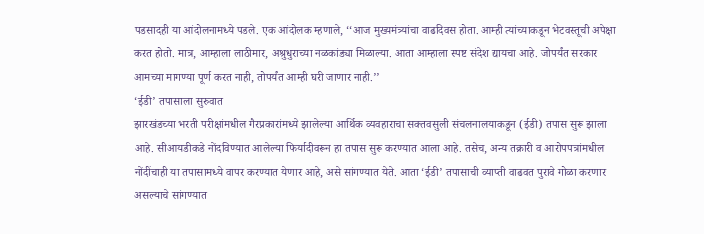पडसादही या आंदोलनामध्ये पडले. एक आंदोलक म्हणाले, ‘‘आज मुख्यमंत्र्यांचा वाढदिवस होता. आम्ही त्यांच्याकडून भेटवस्तूची अपेक्षा करत होतो. मात्र, आम्हाला लाठीमार, अश्रुधुराच्या नळकांड्या मिळाल्या. आता आम्हाला स्पष्ट संदेश द्यायचा आहे. जोपर्यंत सरकार आमच्या मागण्या पूर्ण करत नाही, तोपर्यंत आम्ही घरी जाणार नाही.’’
‘ईडी’ तपासाला सुरुवात
झारखंडच्या भरती परीक्षांमधील गैरप्रकारांमध्ये झालेल्या आर्थिक व्यवहाराचा सक्तवसुली संचलनालयाकडून (ईडी) तपास सुरू झाला आहे. सीआयडीकडे नोंदविण्यात आलेल्या फिर्यादीवरून हा तपास सुरू करण्यात आला आहे. तसेच, अन्य तक्रारी व आरोपपत्रांमधील नोंदींचाही या तपासामध्ये वापर करण्यात येणार आहे, असे सांगण्यात येते. आता ‘ईडी’ तपासाची व्याप्ती वाढवत पुरावे गोळा करणार असल्याचे सांगण्यात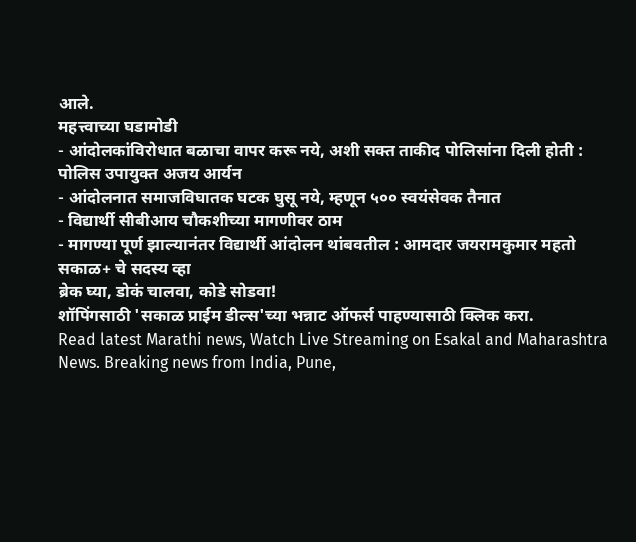आले.
महत्त्वाच्या घडामोडी
- आंदोलकांविरोधात बळाचा वापर करू नये, अशी सक्त ताकीद पोलिसांना दिली होती : पोलिस उपायुक्त अजय आर्यन
- आंदोलनात समाजविघातक घटक घुसू नये, म्हणून ५०० स्वयंसेवक तैनात
- विद्यार्थी सीबीआय चौकशीच्या मागणीवर ठाम
- मागण्या पूर्ण झाल्यानंतर विद्यार्थी आंदोलन थांबवतील : आमदार जयरामकुमार महतो
सकाळ+ चे सदस्य व्हा
ब्रेक घ्या, डोकं चालवा, कोडे सोडवा!
शॉपिंगसाठी 'सकाळ प्राईम डील्स'च्या भन्नाट ऑफर्स पाहण्यासाठी क्लिक करा.
Read latest Marathi news, Watch Live Streaming on Esakal and Maharashtra News. Breaking news from India, Pune,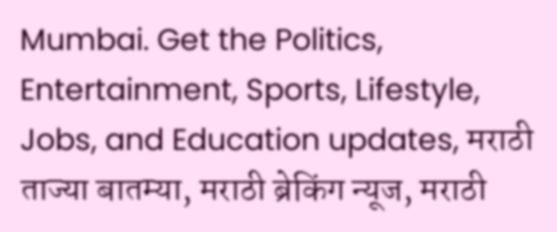Mumbai. Get the Politics, Entertainment, Sports, Lifestyle, Jobs, and Education updates, मराठी ताज्या बातम्या, मराठी ब्रेकिंग न्यूज, मराठी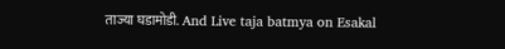ताज्या घडामोडी. And Live taja batmya on Esakal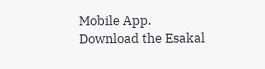Mobile App. Download the Esakal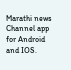Marathi news Channel app for Android and IOS.